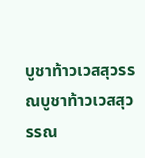บูชาท้าวเวสสุวรรณบูชาท้าวเวสสุวรรณ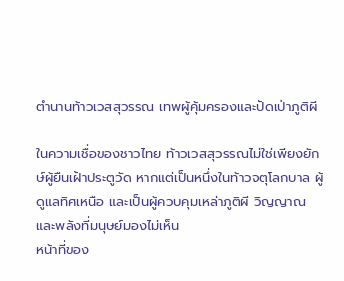ตำนานท้าวเวสสุวรรณ เทพผู้คุ้มครองและปัดเป่าภูติผี

ในความเชื่อของชาวไทย ท้าวเวสสุวรรณไม่ใช่เพียงยักษ์ผู้ยืนเฝ้าประตูวัด หากแต่เป็นหนึ่งในท้าวจตุโลกบาล ผู้ดูแลทิศเหนือ และเป็นผู้ควบคุมเหล่าภูติผี วิญญาณ และพลังที่มนุษย์มองไม่เห็น
หน้าที่ของ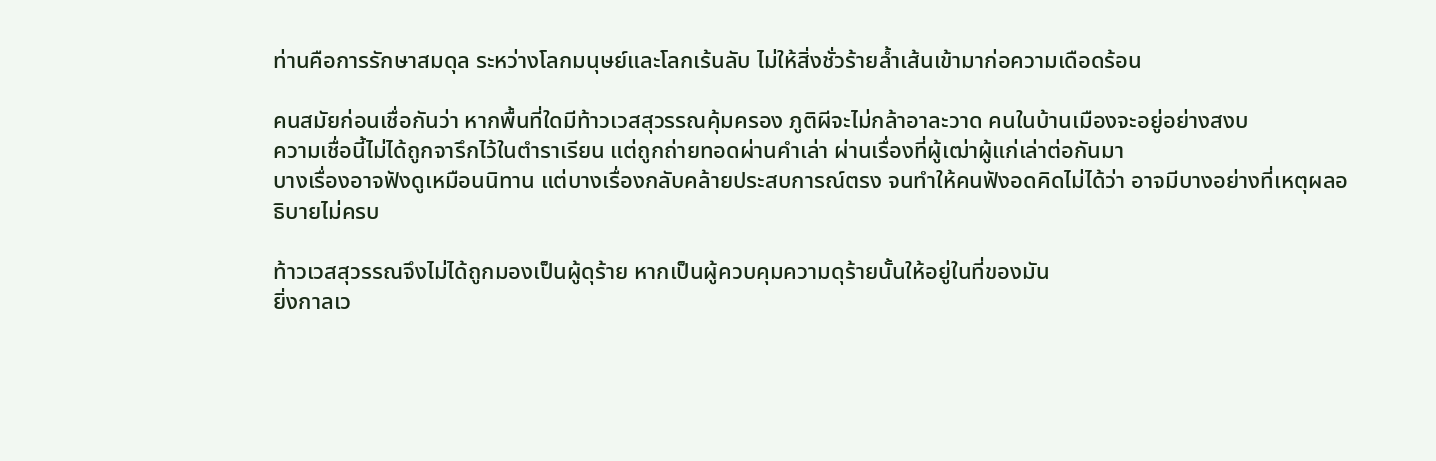ท่านคือการรักษาสมดุล ระหว่างโลกมนุษย์และโลกเร้นลับ ไม่ให้สิ่งชั่วร้ายล้ำเส้นเข้ามาก่อความเดือดร้อน

คนสมัยก่อนเชื่อกันว่า หากพื้นที่ใดมีท้าวเวสสุวรรณคุ้มครอง ภูติผีจะไม่กล้าอาละวาด คนในบ้านเมืองจะอยู่อย่างสงบ
ความเชื่อนี้ไม่ได้ถูกจารึกไว้ในตำราเรียน แต่ถูกถ่ายทอดผ่านคำเล่า ผ่านเรื่องที่ผู้เฒ่าผู้แก่เล่าต่อกันมา
บางเรื่องอาจฟังดูเหมือนนิทาน แต่บางเรื่องกลับคล้ายประสบการณ์ตรง จนทำให้คนฟังอดคิดไม่ได้ว่า อาจมีบางอย่างที่เหตุผลอธิบายไม่ครบ

ท้าวเวสสุวรรณจึงไม่ได้ถูกมองเป็นผู้ดุร้าย หากเป็นผู้ควบคุมความดุร้ายนั้นให้อยู่ในที่ของมัน
ยิ่งกาลเว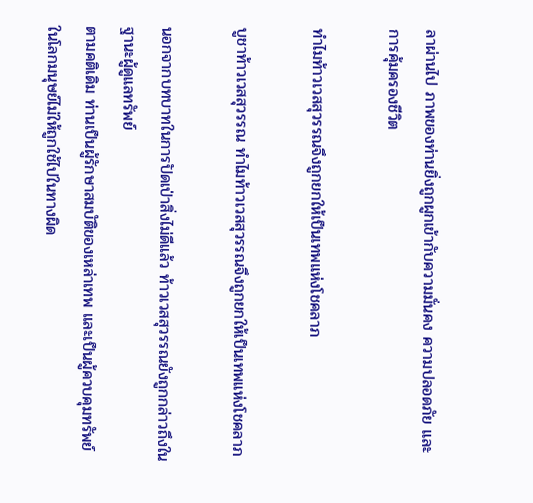ลาผ่านไป ภาพของท่านยิ่งถูกผูกเข้ากับความมั่นคง ความปลอดภัย และการคุ้มครองชีวิต

ทำไมท้าวเวสสุวรรณจึงถูกยกให้เป็นเทพแห่งโชคลาภ

บูชาท้าวเวสสุวรรณ ทำไมท้าวเวสสุวรรณจึงถูกยกให้เป็นเทพแห่งโชคลาภ

นอกจากบทบาทในการปัดเป่าสิ่งไม่ดีแล้ว ท้าวเวสสุวรรณยังถูกกล่าวถึงในฐานะผู้ดูแลทรัพย์
ตามคติเดิม ท่านเป็นผู้รักษาสมบัติของเหล่าเทพ และเป็นผู้ควบคุมทรัพย์ในโลกมนุษย์ไม่ให้ถูกใช้ไปในทางผิด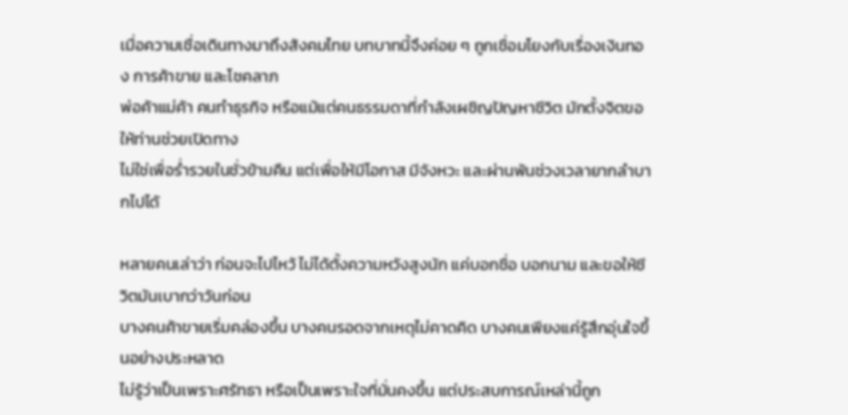เมื่อความเชื่อเดินทางมาถึงสังคมไทย บทบาทนี้จึงค่อย ๆ ถูกเชื่อมโยงกับเรื่องเงินทอง การค้าขาย และโชคลาภ
พ่อค้าแม่ค้า คนทำธุรกิจ หรือแม้แต่คนธรรมดาที่กำลังเผชิญปัญหาชีวิต มักตั้งจิตขอให้ท่านช่วยเปิดทาง
ไม่ใช่เพื่อร่ำรวยในชั่วข้ามคืน แต่เพื่อให้มีโอกาส มีจังหวะ และผ่านพ้นช่วงเวลายากลำบากไปได้

หลายคนเล่าว่า ก่อนจะไปไหว้ ไม่ได้ตั้งความหวังสูงนัก แค่บอกชื่อ บอกนาม และขอให้ชีวิตมันเบากว่าวันก่อน
บางคนค้าขายเริ่มคล่องขึ้น บางคนรอดจากเหตุไม่คาดคิด บางคนเพียงแค่รู้สึกอุ่นใจขึ้นอย่างประหลาด
ไม่รู้ว่าเป็นเพราะศรัทธา หรือเป็นเพราะใจที่มั่นคงขึ้น แต่ประสบการณ์เหล่านี้ถูก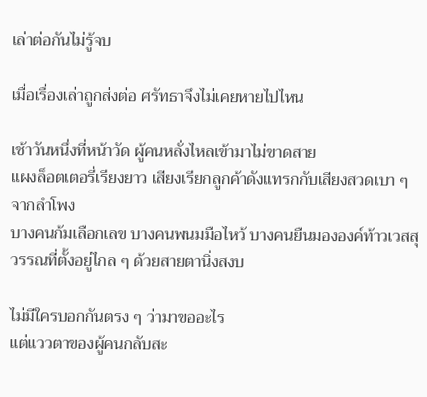เล่าต่อกันไม่รู้จบ

เมื่อเรื่องเล่าถูกส่งต่อ ศรัทธาจึงไม่เคยหายไปไหน

เช้าวันหนึ่งที่หน้าวัด ผู้คนหลั่งไหลเข้ามาไม่ขาดสาย
แผงล็อตเตอรี่เรียงยาว เสียงเรียกลูกค้าดังแทรกกับเสียงสวดเบา ๆ จากลำโพง
บางคนก้มเลือกเลข บางคนพนมมือไหว้ บางคนยืนมององค์ท้าวเวสสุวรรณที่ตั้งอยู่ไกล ๆ ด้วยสายตานิ่งสงบ

ไม่มีใครบอกกันตรง ๆ ว่ามาขออะไร
แต่แววตาของผู้คนกลับสะ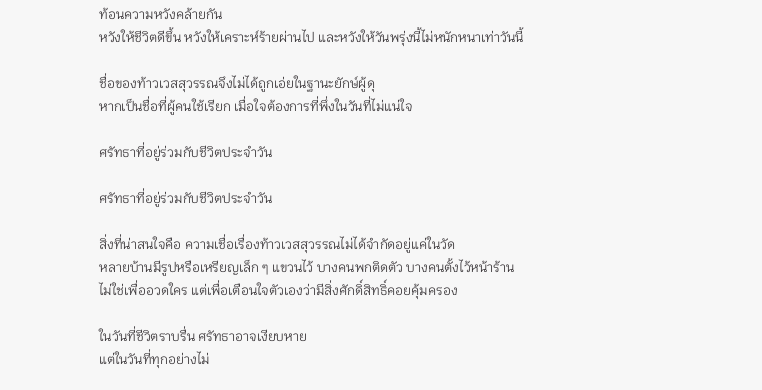ท้อนความหวังคล้ายกัน
หวังให้ชีวิตดีขึ้น หวังให้เคราะห์ร้ายผ่านไป และหวังให้วันพรุ่งนี้ไม่หนักหนาเท่าวันนี้

ชื่อของท้าวเวสสุวรรณจึงไม่ได้ถูกเอ่ยในฐานะยักษ์ผู้ดุ
หากเป็นชื่อที่ผู้คนใช้เรียก เมื่อใจต้องการที่พึ่งในวันที่ไม่แน่ใจ

ศรัทธาที่อยู่ร่วมกับชีวิตประจำวัน

ศรัทธาที่อยู่ร่วมกับชีวิตประจำวัน

สิ่งที่น่าสนใจคือ ความเชื่อเรื่องท้าวเวสสุวรรณไม่ได้จำกัดอยู่แค่ในวัด
หลายบ้านมีรูปหรือเหรียญเล็ก ๆ แขวนไว้ บางคนพกติดตัว บางคนตั้งไว้หน้าร้าน
ไม่ใช่เพื่ออวดใคร แต่เพื่อเตือนใจตัวเองว่ามีสิ่งศักดิ์สิทธิ์คอยคุ้มครอง

ในวันที่ชีวิตราบรื่น ศรัทธาอาจเงียบหาย
แต่ในวันที่ทุกอย่างไม่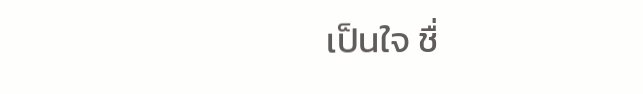เป็นใจ ชื่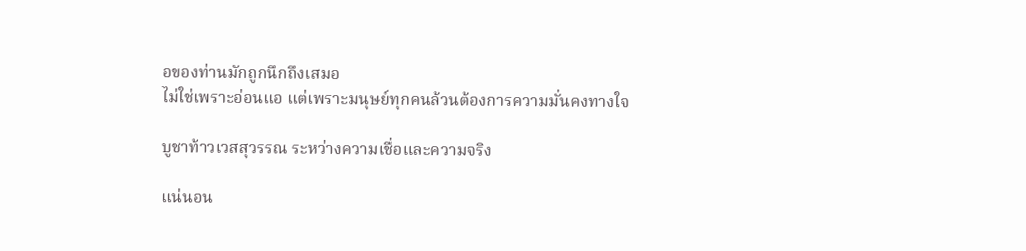อของท่านมักถูกนึกถึงเสมอ
ไม่ใช่เพราะอ่อนแอ แต่เพราะมนุษย์ทุกคนล้วนต้องการความมั่นคงทางใจ

บูชาท้าวเวสสุวรรณ ระหว่างความเชื่อและความจริง

แน่นอน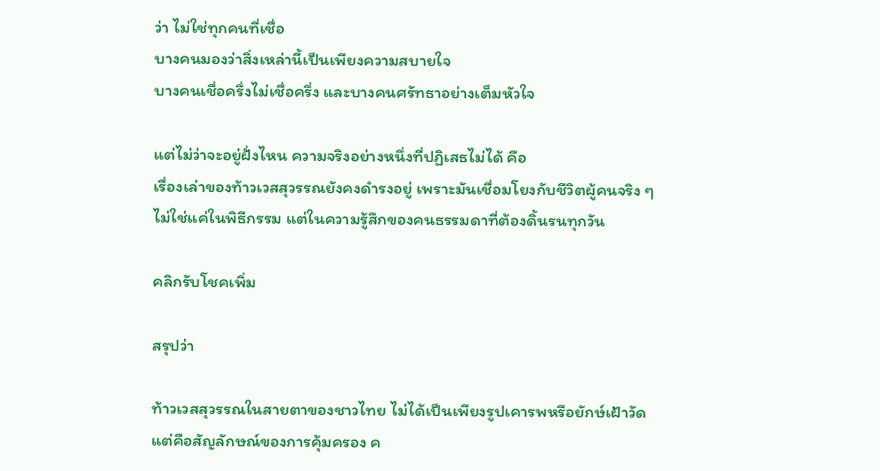ว่า ไม่ใช่ทุกคนที่เชื่อ
บางคนมองว่าสิ่งเหล่านี้เป็นเพียงความสบายใจ
บางคนเชื่อครึ่งไม่เชื่อครึ่ง และบางคนศรัทธาอย่างเต็มหัวใจ

แต่ไม่ว่าจะอยู่ฝั่งไหน ความจริงอย่างหนึ่งที่ปฏิเสธไม่ได้ คือ
เรื่องเล่าของท้าวเวสสุวรรณยังคงดำรงอยู่ เพราะมันเชื่อมโยงกับชีวิตผู้คนจริง ๆ
ไม่ใช่แค่ในพิธีกรรม แต่ในความรู้สึกของคนธรรมดาที่ต้องดิ้นรนทุกวัน

คลิกรับโชคเพิ่ม

สรุปว่า

ท้าวเวสสุวรรณในสายตาของชาวไทย ไม่ได้เป็นเพียงรูปเคารพหรือยักษ์เฝ้าวัด
แต่คือสัญลักษณ์ของการคุ้มครอง ค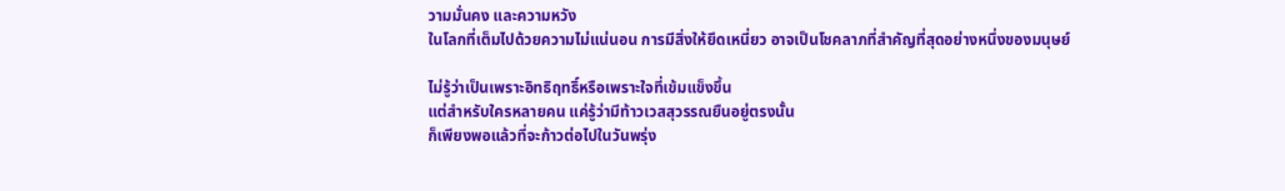วามมั่นคง และความหวัง
ในโลกที่เต็มไปด้วยความไม่แน่นอน การมีสิ่งให้ยึดเหนี่ยว อาจเป็นโชคลาภที่สำคัญที่สุดอย่างหนึ่งของมนุษย์

ไม่รู้ว่าเป็นเพราะอิทธิฤทธิ์หรือเพราะใจที่เข้มแข็งขึ้น
แต่สำหรับใครหลายคน แค่รู้ว่ามีท้าวเวสสุวรรณยืนอยู่ตรงนั้น
ก็เพียงพอแล้วที่จะก้าวต่อไปในวันพรุ่ง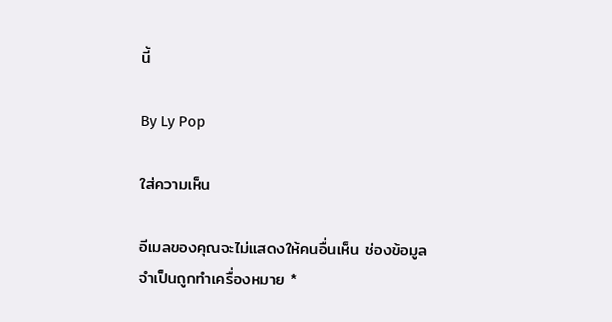นี้

By Ly Pop

ใส่ความเห็น

อีเมลของคุณจะไม่แสดงให้คนอื่นเห็น ช่องข้อมูลจำเป็นถูกทำเครื่องหมาย *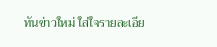ทันข่าวใหม่ ใส่ใจรายละเอีย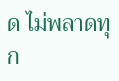ด ไม่พลาดทุก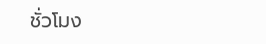ชั่วโมง